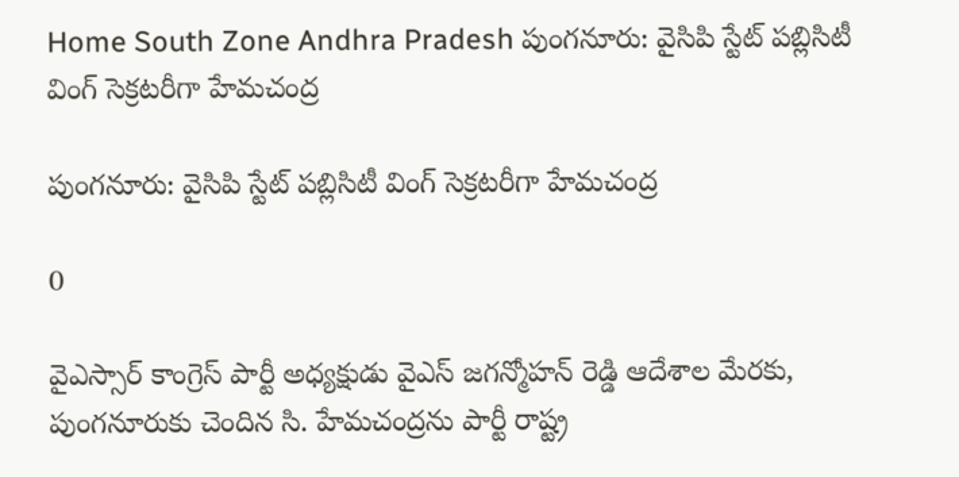Home South Zone Andhra Pradesh పుంగనూరు: వైసిపి స్టేట్ పబ్లిసిటీ వింగ్ సెక్రటరీగా హేమచంద్ర

పుంగనూరు: వైసిపి స్టేట్ పబ్లిసిటీ వింగ్ సెక్రటరీగా హేమచంద్ర

0

వైఎస్సార్ కాంగ్రెస్ పార్టీ అధ్యక్షుడు వైఎస్ జగన్మోహన్ రెడ్డి ఆదేశాల మేరకు, పుంగనూరుకు చెందిన సి. హేమచంద్రను పార్టీ రాష్ట్ర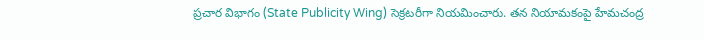ప్రచార విభాగం (State Publicity Wing) సెక్రటరీగా నియమించారు. తన నియామకంపై హేమచంద్ర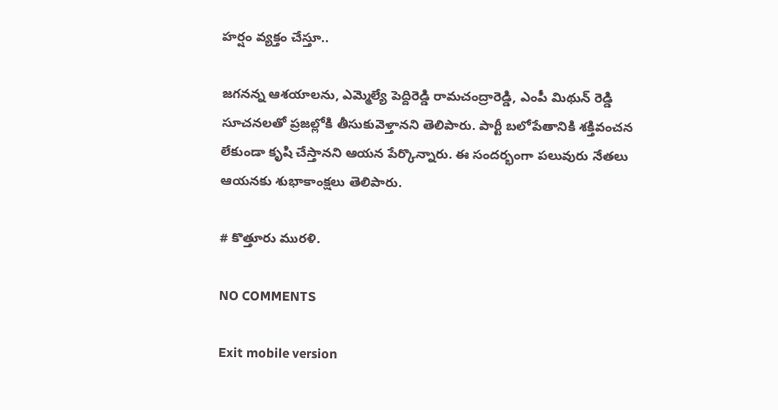హర్షం వ్యక్తం చేస్తూ..

జగనన్న ఆశయాలను, ఎమ్మెల్యే పెద్దిరెడ్డి రామచంద్రారెడ్డి, ఎంపీ మిథున్ రెడ్డి సూచనలతో ప్రజల్లోకి తీసుకువెళ్తానని తెలిపారు. పార్టీ బలోపేతానికి శక్తివంచన లేకుండా కృషి చేస్తానని ఆయన పేర్కొన్నారు. ఈ సందర్భంగా పలువురు నేతలు ఆయనకు శుభాకాంక్షలు తెలిపారు.

# కొత్తూరు మురళి.

NO COMMENTS

Exit mobile version